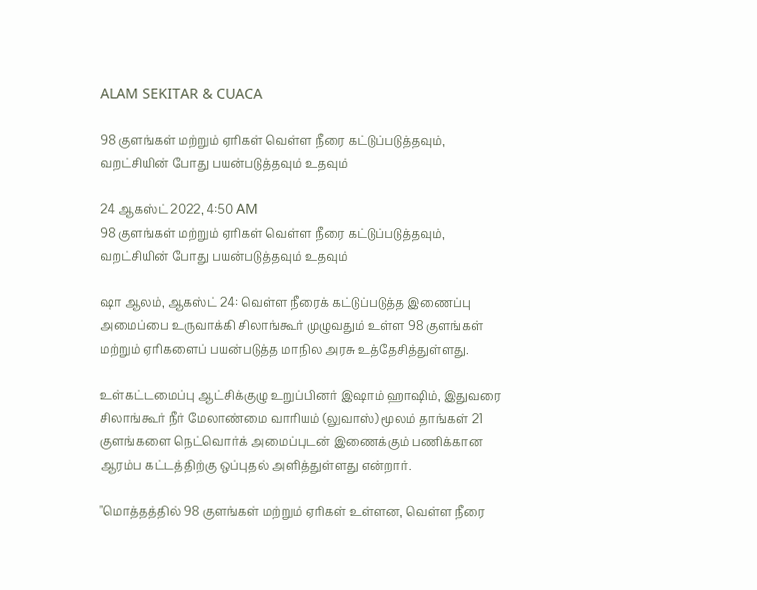ALAM SEKITAR & CUACA

98 குளங்கள் மற்றும் ஏரிகள் வெள்ள நீரை கட்டுப்படுத்தவும், வறட்சியின் போது பயன்படுத்தவும் உதவும்

24 ஆகஸ்ட் 2022, 4:50 AM
98 குளங்கள் மற்றும் ஏரிகள் வெள்ள நீரை கட்டுப்படுத்தவும், வறட்சியின் போது பயன்படுத்தவும் உதவும்

ஷா ஆலம், ஆகஸ்ட் 24: வெள்ள நீரைக் கட்டுப்படுத்த இணைப்பு அமைப்பை உருவாக்கி சிலாங்கூர் முழுவதும் உள்ள 98 குளங்கள் மற்றும் ஏரிகளைப் பயன்படுத்த மாநில அரசு உத்தேசித்துள்ளது.

உள்கட்டமைப்பு ஆட்சிக்குழு உறுப்பினர் இஷாம் ஹாஷிம், இதுவரை சிலாங்கூர் நீர் மேலாண்மை வாரியம் (லுவாஸ்) மூலம் தாங்கள் 21 குளங்களை நெட்வொர்க் அமைப்புடன் இணைக்கும் பணிக்கான ஆரம்ப கட்டத்திற்கு ஒப்புதல் அளித்துள்ளது என்றார்.

"மொத்தத்தில் 98 குளங்கள் மற்றும் ஏரிகள் உள்ளன, வெள்ள நீரை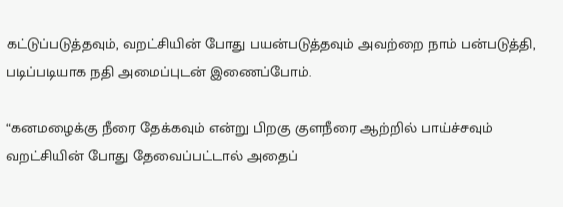கட்டுப்படுத்தவும், வறட்சியின் போது பயன்படுத்தவும் அவற்றை நாம் பன்படுத்தி, படிப்படியாக நதி அமைப்புடன் இணைப்போம்.

“கனமழைக்கு நீரை தேக்கவும் என்று பிறகு குளநீரை ஆற்றில் பாய்ச்சவும் வறட்சியின் போது தேவைப்பட்டால் அதைப்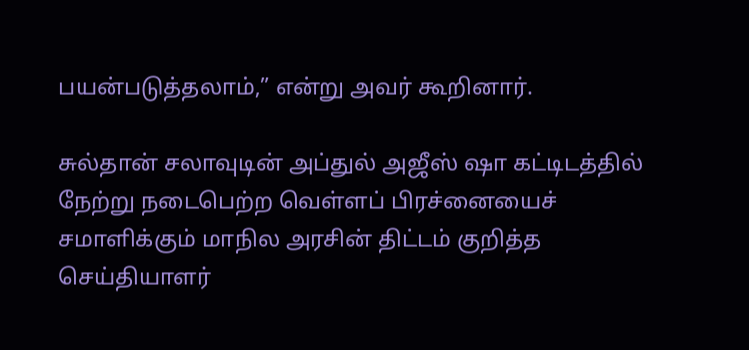பயன்படுத்தலாம்,” என்று அவர் கூறினார்.

சுல்தான் சலாவுடின் அப்துல் அஜீஸ் ஷா கட்டிடத்தில் நேற்று நடைபெற்ற வெள்ளப் பிரச்னையைச் சமாளிக்கும் மாநில அரசின் திட்டம் குறித்த செய்தியாளர்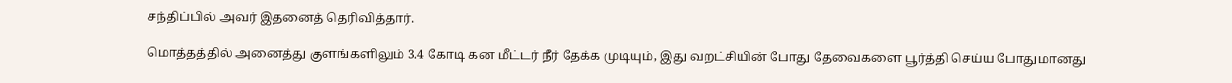சந்திப்பில் அவர் இதனைத் தெரிவித்தார்.

மொத்தத்தில் அனைத்து குளங்களிலும் 3.4 கோடி கன மீட்டர் நீர் தேக்க முடியும், இது வறட்சியின் போது தேவைகளை பூர்த்தி செய்ய போதுமானது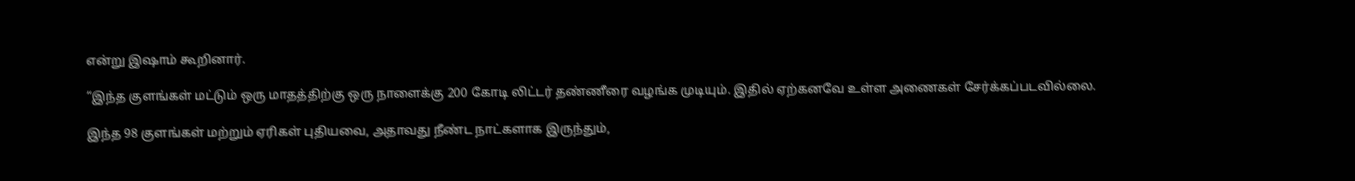என்று இஷாம் கூறினார்.

“இந்த குளங்கள் மட்டும் ஒரு மாதத்திற்கு ஒரு நாளைக்கு 200 கோடி லிட்டர் தண்ணீரை வழங்க முடியும். இதில் ஏற்கனவே உள்ள அணைகள் சேர்க்கப்படவில்லை.

இந்த 98 குளங்கள் மற்றும் ஏரிகள் புதியவை, அதாவது நீண்ட நாட்களாக இருந்தும்,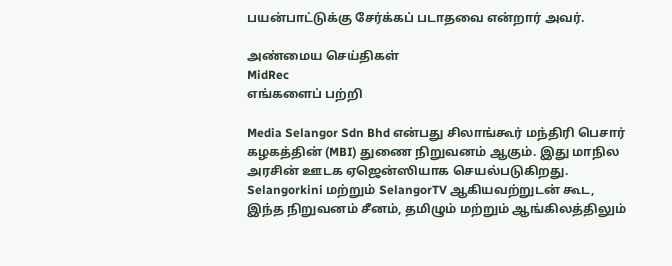பயன்பாட்டுக்கு சேர்க்கப் படாதவை என்றார் அவர்.

அண்மைய செய்திகள்
MidRec
எங்களைப் பற்றி

Media Selangor Sdn Bhd என்பது சிலாங்கூர் மந்திரி பெசார் கழகத்தின் (MBI) துணை நிறுவனம் ஆகும். இது மாநில அரசின் ஊடக ஏஜென்ஸியாக செயல்படுகிறது. Selangorkini மற்றும் SelangorTV ஆகியவற்றுடன் கூட, இந்த நிறுவனம் சீனம், தமிழும் மற்றும் ஆங்கிலத்திலும்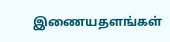இணையதளங்கள்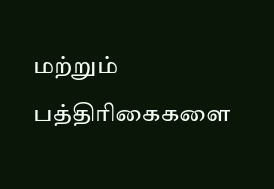மற்றும் பத்திரிகைகளை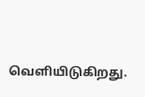வெளியிடுகிறது.